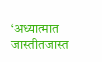‘अध्यात्मात जास्तीतजास्त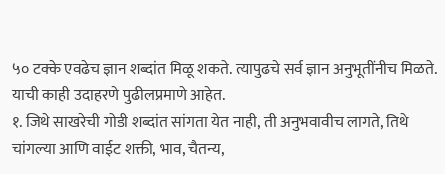५० टक्के एवढेच ज्ञान शब्दांत मिळू शकते. त्यापुढचे सर्व ज्ञान अनुभूतींनीच मिळते. याची काही उदाहरणे पुढीलप्रमाणे आहेत.
१. जिथे साखरेची गोडी शब्दांत सांगता येत नाही, ती अनुभवावीच लागते, तिथे चांगल्या आणि वाईट शक्ती, भाव, चैतन्य,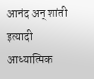आनंद अन् शांती इत्यादी आध्यात्मिक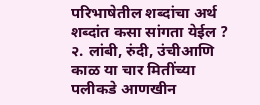परिभाषेतील शब्दांचा अर्थ शब्दांत कसा सांगता येईल ?
२. लांबी, रुंदी, उंचीआणि काळ या चार मितींच्या पलीकडे आणखीन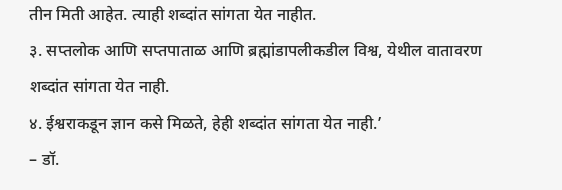तीन मिती आहेत. त्याही शब्दांत सांगता येत नाहीत.
३. सप्तलोक आणि सप्तपाताळ आणि ब्रह्मांडापलीकडील विश्व, येथील वातावरण शब्दांत सांगता येत नाही.
४. ईश्वराकडून ज्ञान कसे मिळते, हेही शब्दांत सांगता येत नाही.’
– डॉ.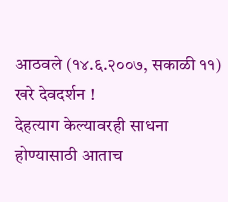आठवले (१४.६.२००७, सकाळी ११)
खरे देवदर्शन !
देहत्याग केल्यावरही साधना होण्यासाठी आताच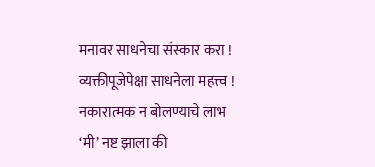मनावर साधनेचा संस्कार करा !
व्यक्तीपूजेपेक्षा साधनेला महत्त्व !
नकारात्मक न बोलण्याचे लाभ
‘मी’ नष्ट झाला की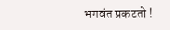भगवंत प्रकटतो !